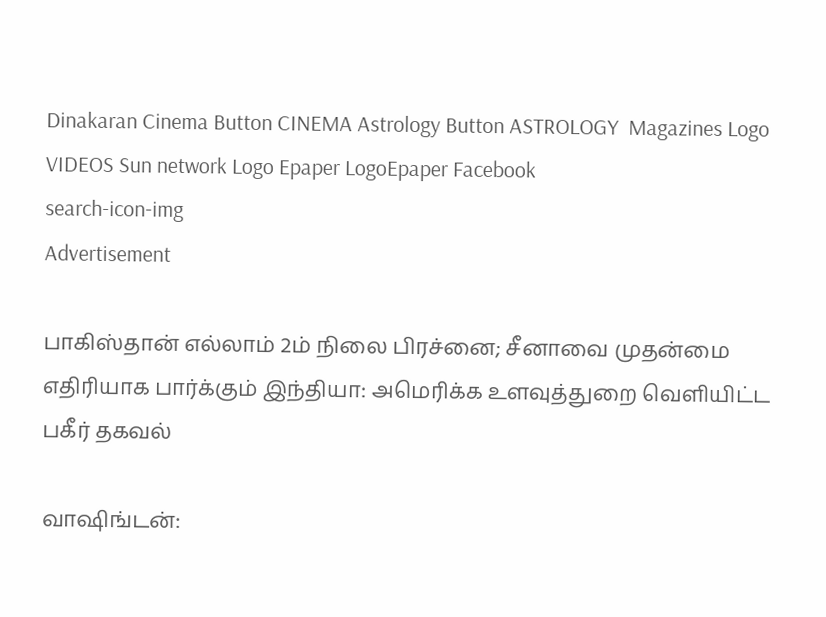Dinakaran Cinema Button CINEMA Astrology Button ASTROLOGY  Magazines Logo VIDEOS Sun network Logo Epaper LogoEpaper Facebook
search-icon-img
Advertisement

பாகிஸ்தான் எல்லாம் 2ம் நிலை பிரச்னை; சீனாவை முதன்மை எதிரியாக பார்க்கும் இந்தியா: அமெரிக்க உளவுத்துறை வெளியிட்ட பகீர் தகவல்

வாஷிங்டன்: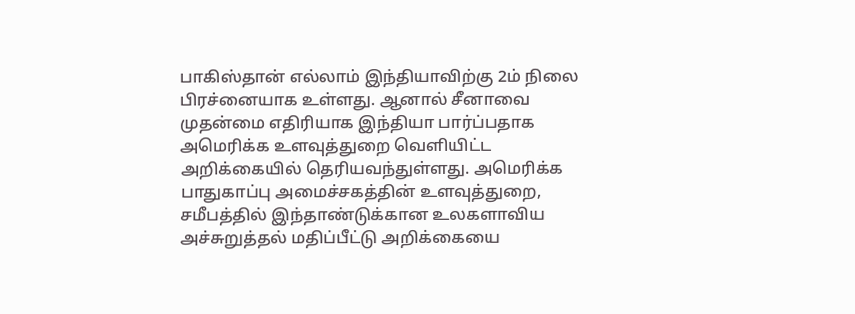பாகிஸ்தான் எல்லாம் இந்தியாவிற்கு 2ம் நிலை பிரச்னையாக உள்ளது. ஆனால் சீனாவை முதன்மை எதிரியாக இந்தியா பார்ப்பதாக அமெரிக்க உளவுத்துறை வெளியிட்ட அறிக்கையில் தெரியவந்துள்ளது. அமெரிக்க பாதுகாப்பு அமைச்சகத்தின் உளவுத்துறை, சமீபத்தில் இந்தாண்டுக்கான உலகளாவிய அச்சுறுத்தல் மதிப்பீட்டு அறிக்கையை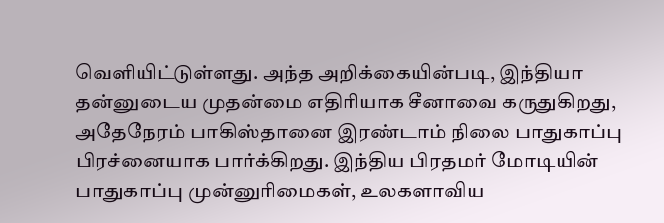வெளியிட்டுள்ளது. அந்த அறிக்கையின்படி, இந்தியா தன்னுடைய முதன்மை எதிரியாக சீனாவை கருதுகிறது, அதேநேரம் பாகிஸ்தானை இரண்டாம் நிலை பாதுகாப்பு பிரச்னையாக பார்க்கிறது. இந்திய பிரதமர் மோடியின் பாதுகாப்பு முன்னுரிமைகள், உலகளாவிய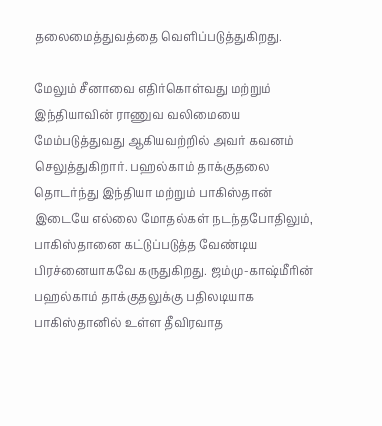தலைமைத்துவத்தை வெளிப்படுத்துகிறது.

மேலும் சீனாவை எதிர்கொள்வது மற்றும் இந்தியாவின் ராணுவ வலிமையை மேம்படுத்துவது ஆகியவற்றில் அவர் கவனம் செலுத்துகிறார். பஹல்காம் தாக்குதலை தொடர்ந்து இந்தியா மற்றும் பாகிஸ்தான் இடையே எல்லை மோதல்கள் நடந்தபோதிலும், பாகிஸ்தானை கட்டுப்படுத்த வேண்டிய பிரச்னையாகவே கருதுகிறது. ஜம்மு-காஷ்மீரின் பஹல்காம் தாக்குதலுக்கு பதிலடியாக பாகிஸ்தானில் உள்ள தீவிரவாத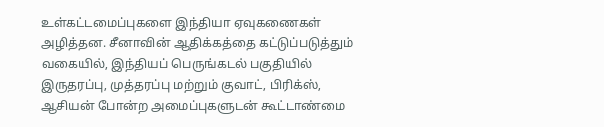உள்கட்டமைப்புகளை இந்தியா ஏவுகணைகள் அழித்தன. சீனாவின் ஆதிக்கத்தை கட்டுப்படுத்தும் வகையில், இந்தியப் பெருங்கடல் பகுதியில் இருதரப்பு, முத்தரப்பு மற்றும் குவாட், பிரிக்ஸ், ஆசியன் போன்ற அமைப்புகளுடன் கூட்டாண்மை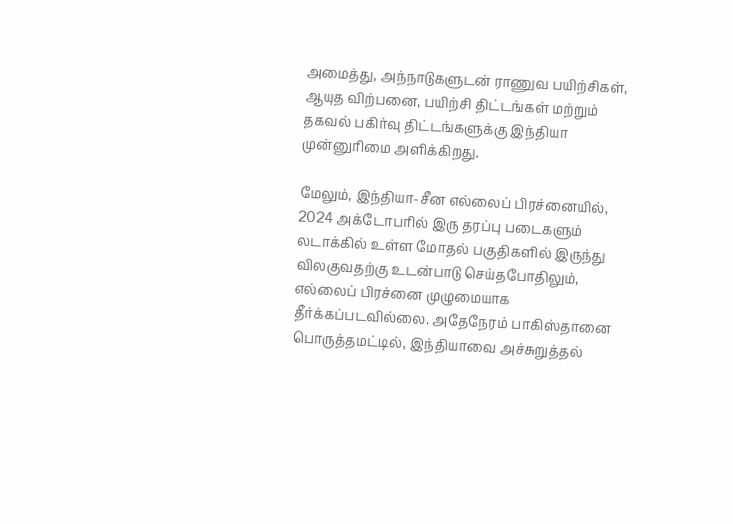அமைத்து, அந்நாடுகளுடன் ராணுவ பயிற்சிகள், ஆயுத விற்பனை, பயிற்சி திட்டங்கள் மற்றும் தகவல் பகிர்வு திட்டங்களுக்கு இந்தியா முன்னுரிமை அளிக்கிறது.

மேலும், இந்தியா-சீன எல்லைப் பிரச்னையில், 2024 அக்டோபரில் இரு தரப்பு படைகளும் லடாக்கில் உள்ள மோதல் பகுதிகளில் இருந்து விலகுவதற்கு உடன்பாடு செய்தபோதிலும், எல்லைப் பிரச்னை முழுமையாக தீர்க்கப்படவில்லை. அதேநேரம் பாகிஸ்தானை பொருத்தமட்டில், இந்தியாவை அச்சுறுத்தல்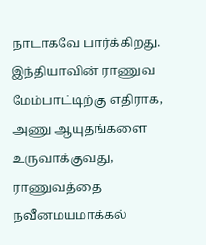நாடாகவே பார்க்கிறது. இந்தியாவின் ராணுவ மேம்பாட்டிற்கு எதிராக, அணு ஆயுதங்களை உருவாக்குவது, ராணுவத்தை நவீனமயமாக்கல்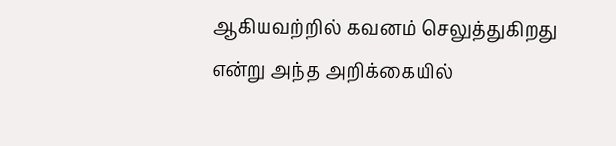ஆகியவற்றில் கவனம் செலுத்துகிறது என்று அந்த அறிக்கையில்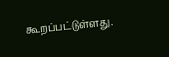கூறப்பட்டுள்ளது.